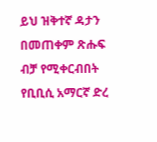ይህ ዝቅተኛ ዳታን በመጠቀም ጽሑፍ ብቻ የሚቀርብበት የቢቢሲ አማርኛ ድረ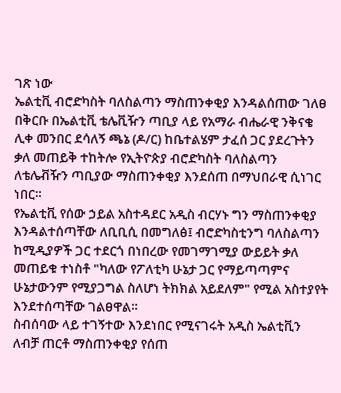ገጽ ነው
ኤልቲቪ ብሮድካስት ባለስልጣን ማስጠንቀቂያ እንዳልሰጠው ገለፀ
በቅርቡ በኤልቲቪ ቴሌቪዥን ጣቢያ ላይ የአማራ ብሔራዊ ንቅናቄ ሊቀ መንበር ደሳለኝ ጫኔ (ዶ/ር) ከቤተልሄም ታፈሰ ጋር ያደረጉትን ቃለ መጠይቅ ተከትሎ የኢትዮጵያ ብሮድካስት ባለስልጣን ለቴሌቭዥን ጣቢያው ማስጠንቀቂያ እንደሰጠ በማህበራዊ ሲነገር ነበር።
የኤልቲቪ የሰው ኃይል አስተዳደር አዲስ ብርሃኑ ግን ማስጠንቀቂያ እንዳልተሰጣቸው ለቢቢሲ በመግለፅ፤ ብሮድካስቲንግ ባለስልጣን ከሚዲያዎች ጋር ተደርጎ በነበረው የመገማገሚያ ውይይት ቃለ መጠይቁ ተነስቶ "ካለው የፖለቲካ ሁኔታ ጋር የማይጣጣምና ሁኔታውንም የሚያጋግል ስለሆነ ትክክል አይደለም" የሚል አስተያየት እንደተሰጣቸው ገልፀዋል።
ስብሰባው ላይ ተገኝተው እንደነበር የሚናገሩት አዲስ ኤልቲቪን ለብቻ ጠርቶ ማስጠንቀቂያ የሰጠ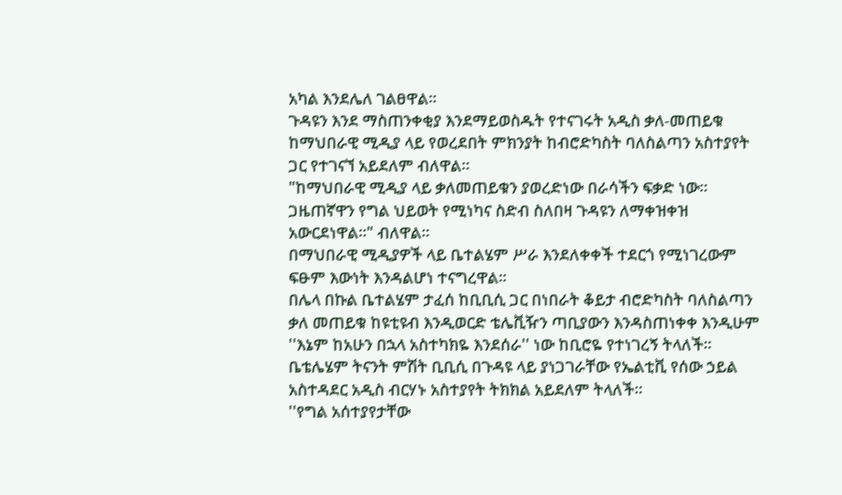አካል እንደሌለ ገልፀዋል።
ጉዳዩን እንደ ማስጠንቀቂያ እንደማይወስዱት የተናገሩት አዲስ ቃለ-መጠይቁ ከማህበራዊ ሚዲያ ላይ የወረደበት ምክንያት ከብሮድካስት ባለስልጣን አስተያየት ጋር የተገናኘ አይደለም ብለዋል።
"ከማህበራዊ ሚዲያ ላይ ቃለመጠይቁን ያወረድነው በራሳችን ፍቃድ ነው። ጋዜጠኛዋን የግል ህይወት የሚነካና ስድብ ስለበዛ ጉዳዩን ለማቀዝቀዝ አውርደነዋል።" ብለዋል።
በማህበራዊ ሚዲያዎች ላይ ቤተልሄም ሥራ እንደለቀቀች ተደርጎ የሚነገረውም ፍፁም እውነት እንዳልሆነ ተናግረዋል።
በሌላ በኩል ቤተልሄም ታፈሰ ከቢቢሲ ጋር በነበራት ቆይታ ብሮድካስት ባለስልጣን ቃለ መጠይቁ ከዩቲዩብ እንዲወርድ ቴሌቪዥን ጣቢያውን እንዳስጠነቀቀ እንዲሁም ''እኔም ከአሁን በኋላ አስተካክዬ እንደሰራ'' ነው ከቢሮዬ የተነገረኝ ትላለች።
ቤቴሌሄም ትናንት ምሽት ቢቢሲ በጉዳዩ ላይ ያነጋገራቸው የኤልቲቪ የሰው ኃይል አስተዳደር አዲስ ብርሃኑ አስተያየት ትክክል አይደለም ትላለች።
''የግል አሰተያየታቸው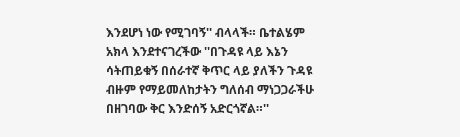እንደሆነ ነው የሚገባኝ'' ብላላች። ቤተልሄም አክላ እንደተናገረችው ''በጉዳዩ ላይ እኔን ሳትጠይቁኝ በሰራተኛ ቅጥር ላይ ያለችን ጉዳዩ ብዙም የማይመለከታትን ግለሰብ ማነጋጋራችሁ በዘገባው ቅር እንድሰኝ አድርጎኛል።''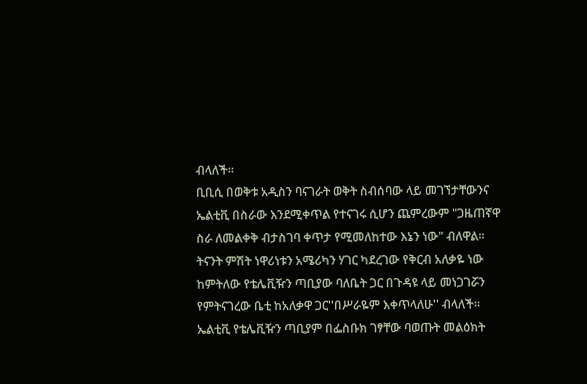ብላለች።
ቢቢሲ በወቅቱ አዲስን ባናገራት ወቅት ስብሰባው ላይ መገኘታቸውንና ኤልቲቪ በስራው እንደሚቀጥል የተናገሩ ሲሆን ጨምረውም "ጋዜጠኛዋ ስራ ለመልቀቅ ብታስገባ ቀጥታ የሚመለከተው እኔን ነው" ብለዋል።
ትናንት ምሽት ነዋሪነቱን አሜሪካን ሃገር ካደረገው የቅርብ አለቃዬ ነው ከምትለው የቴሌቪዥን ጣቢያው ባለቤት ጋር በጉዳዩ ላይ መነጋገሯን የምትናገረው ቤቲ ከአለቃዋ ጋር''በሥራዬም እቀጥላለሁ'' ብላለች።
ኤልቲቪ የቴሌቪዥን ጣቢያም በፌስቡክ ገፃቸው ባወጡት መልዕክት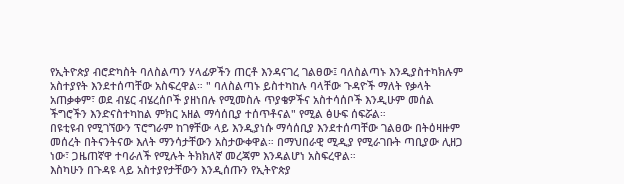የኢትዮጵያ ብሮድካስት ባለስልጣን ሃላፊዎችን ጠርቶ እንዳናገረ ገልፀው፤ ባለስልጣኑ እንዲያስተካክሉም አስተያየት እንደተሰጣቸው አስፍረዋል። " ባለስልጣኑ ይስተካከሉ ባላቸው ጉዳዮች ማለት የቃላት አጠቃቀም፣ ወደ ብሄር ብሄረሰቦች ያዘነበሉ የሚመስሉ ጥያቄዎችና አስተሳሰቦች እንዲሁም መሰል ችግሮችን እንድናስተካከል ምክር አዘል ማሳሰቢያ ተሰጥቶናል" የሚል ፅሁፍ ሰፍሯል።
በዩቲዩብ የሚገኘውን ፕሮግራም ከገፃቸው ላይ እንዲያነሱ ማሳሰቢያ እንደተሰጣቸው ገልፀው በትዕዛዙም መሰረት በትናንትናው እለት ማንሳታቸውን አስታውቀዋል። በማህበራዊ ሚዲያ የሚራገቡት ጣቢያው ሊዘጋ ነው፣ ጋዜጠኛዋ ተባራለች የሚሉት ትክክለኛ መረጃም እንዳልሆነ አስፍረዋል።
እስካሁን በጉዳዩ ላይ አስተያየታቸውን እንዲሰጡን የኢትዮጵያ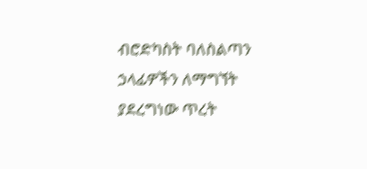ብሮድካስት ባለስልጣን ኃላፊዎችን ለማግኘት ያደረግነው ጥረት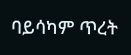ባይሳካም ጥረት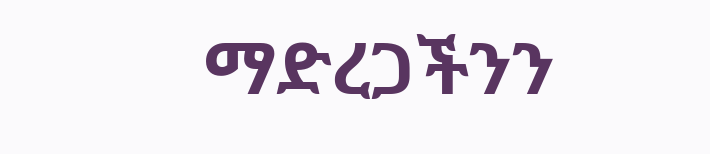ማድረጋችንን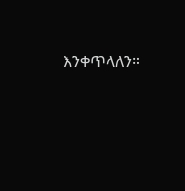እንቀጥላለን።